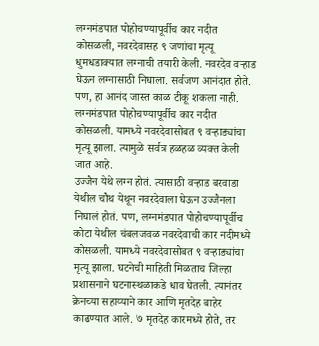लग्नमंडपात पोहोचण्यापूर्वीच कार नदीत कोसळली, नवरदेवासह ९ जणांचा मृत्यू
धुमधडाक्यात लग्नाची तयारी केली. नवरदेव वऱ्हाड घेऊन लग्नासाठी निघाला. सर्वजण आनंदात होते. पण, हा आनंद जास्त काळ टीकू शकला नाही. लग्नमंडपात पोहोचण्यापूर्वीच कार नदीत कोसळली. यामध्ये नवरदेवासोबत ९ वऱ्हाड्यांचा मृत्यू झाला. त्यामुळे सर्वत्र हळहळ व्यक्त केली जात आहे.
उज्जैन येथे लग्न होतं. त्यासाठी वऱ्हाड बरवाडा येथील चौथ येथून नवरदेवाला घेऊन उज्जैनला निघालं होतं. पण, लग्नमंडपात पोहोचण्यापूर्वीच कोटा येथील चंबलजवळ नवरदेवाची कार नदीमध्ये कोसळली. यामध्ये नवरदेवासोबत ९ वऱ्हाड्यांचा मृत्यू झाला. घटनेची माहिती मिळताच जिल्हा प्रशासनाने घटनास्थळाकडे धाव घेतली. त्यानंतर क्रेनच्या सहाय्याने कार आणि मृतदेह बाहेर काढण्यात आले. ७ मृतदेह कारमध्ये होते, तर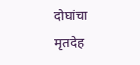दोघांचा मृतदेह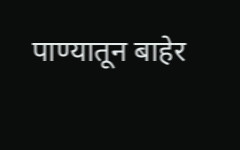पाण्यातून बाहेर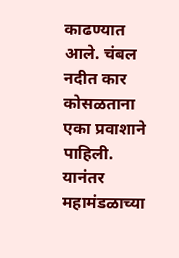काढण्यात आले. चंबल नदीत कार कोसळताना एका प्रवाशाने पाहिली. यानंतर महामंडळाच्या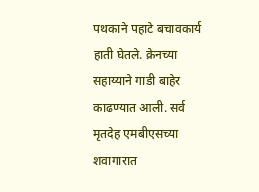पथकाने पहाटे बचावकार्य हाती घेतले. क्रेनच्या सहाय्याने गाडी बाहेर काढण्यात आली. सर्व मृतदेह एमबीएसच्या शवागारात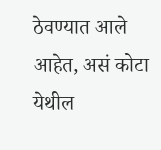ठेवण्यात आले आहेत, असं कोटा येथील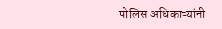पोलिस अधिकाऱ्यांनी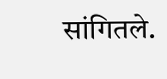सांगितले.